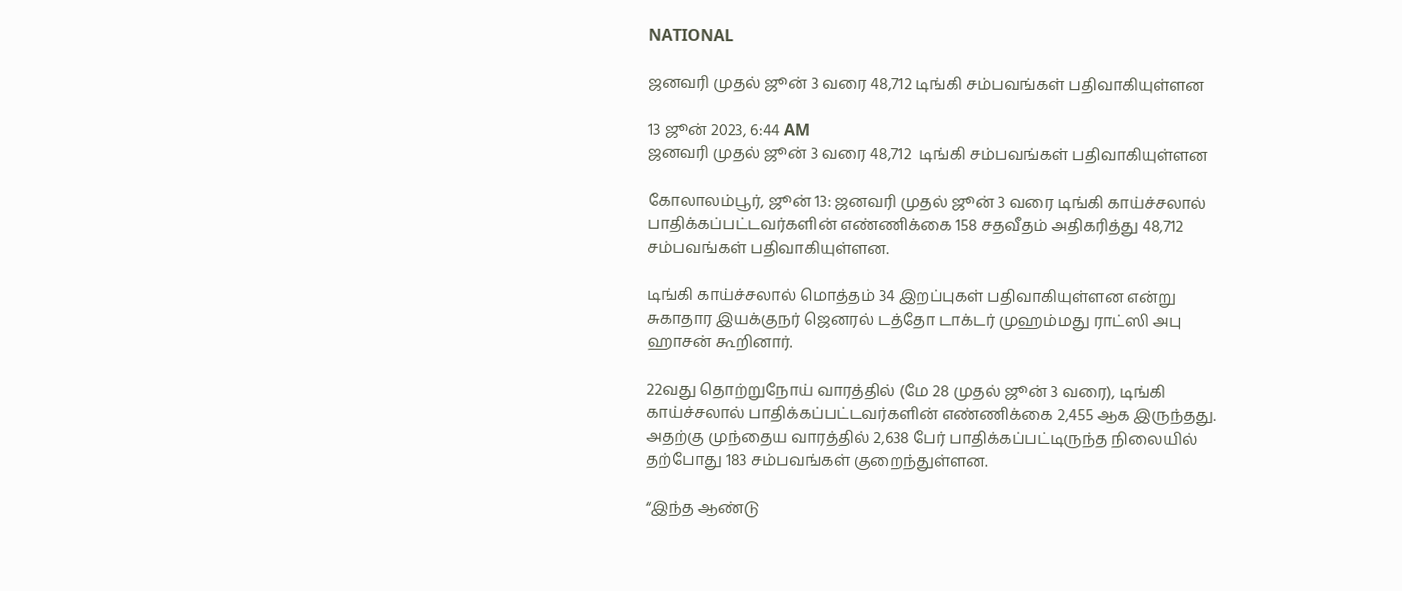NATIONAL

ஜனவரி முதல் ஜூன் 3 வரை 48,712 டிங்கி சம்பவங்கள் பதிவாகியுள்ளன

13 ஜூன் 2023, 6:44 AM
ஜனவரி முதல் ஜூன் 3 வரை 48,712  டிங்கி சம்பவங்கள் பதிவாகியுள்ளன

கோலாலம்பூர், ஜூன் 13: ஜனவரி முதல் ஜூன் 3 வரை டிங்கி காய்ச்சலால் பாதிக்கப்பட்டவர்களின் எண்ணிக்கை 158 சதவீதம் அதிகரித்து 48,712 சம்பவங்கள் பதிவாகியுள்ளன.

டிங்கி காய்ச்சலால் மொத்தம் 34 இறப்புகள் பதிவாகியுள்ளன என்று சுகாதார இயக்குநர் ஜெனரல் டத்தோ டாக்டர் முஹம்மது ராட்ஸி அபு ஹாசன் கூறினார்.

22வது தொற்றுநோய் வாரத்தில் (மே 28 முதல் ஜூன் 3 வரை), டிங்கி காய்ச்சலால் பாதிக்கப்பட்டவர்களின் எண்ணிக்கை 2,455 ஆக இருந்தது. அதற்கு முந்தைய வாரத்தில் 2,638 பேர் பாதிக்கப்பட்டிருந்த நிலையில் தற்போது 183 சம்பவங்கள் குறைந்துள்ளன.

“இந்த ஆண்டு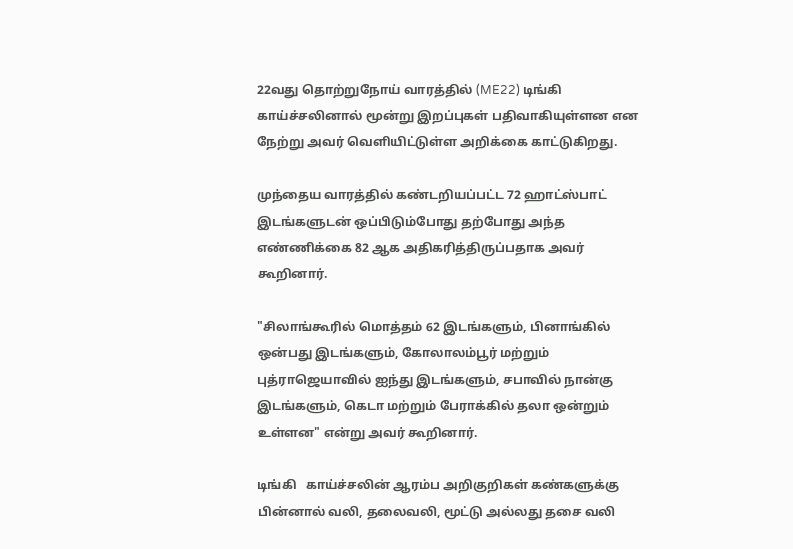22வது தொற்றுநோய் வாரத்தில் (ME22) டிங்கி காய்ச்சலினால் மூன்று இறப்புகள் பதிவாகியுள்ளன என நேற்று அவர் வெளியிட்டுள்ள அறிக்கை காட்டுகிறது.

முந்தைய வாரத்தில் கண்டறியப்பட்ட 72 ஹாட்ஸ்பாட் இடங்களுடன் ஒப்பிடும்போது தற்போது அந்த எண்ணிக்கை 82 ஆக அதிகரித்திருப்பதாக அவர் கூறினார்.

"சிலாங்கூரில் மொத்தம் 62 இடங்களும், பினாங்கில் ஒன்பது இடங்களும், கோலாலம்பூர் மற்றும் புத்ராஜெயாவில் ஐந்து இடங்களும், சபாவில் நான்கு இடங்களும், கெடா மற்றும் பேராக்கில் தலா ஒன்றும் உள்ளன" என்று அவர் கூறினார்.

டிங்கி   காய்ச்சலின் ஆரம்ப அறிகுறிகள் கண்களுக்கு பின்னால் வலி, தலைவலி, மூட்டு அல்லது தசை வலி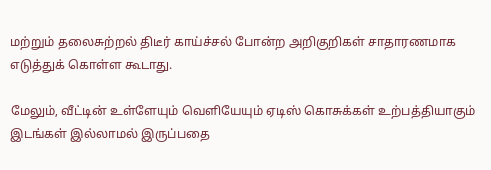மற்றும் தலைசுற்றல் திடீர் காய்ச்சல் போன்ற அறிகுறிகள் சாதாரணமாக எடுத்துக் கொள்ள கூடாது.

மேலும், வீட்டின் உள்ளேயும் வெளியேயும் ஏடிஸ் கொசுக்கள் உற்பத்தியாகும் இடங்கள் இல்லாமல் இருப்பதை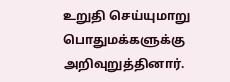உறுதி செய்யுமாறு பொதுமக்களுக்கு அறிவுறுத்தினார்.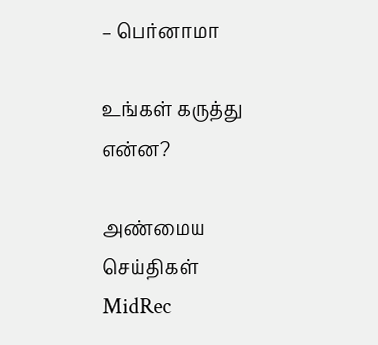– பெர்னாமா

உங்கள் கருத்து என்ன?

அண்மைய செய்திகள்
MidRec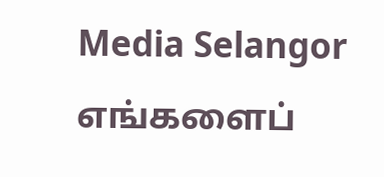Media Selangor
எங்களைப்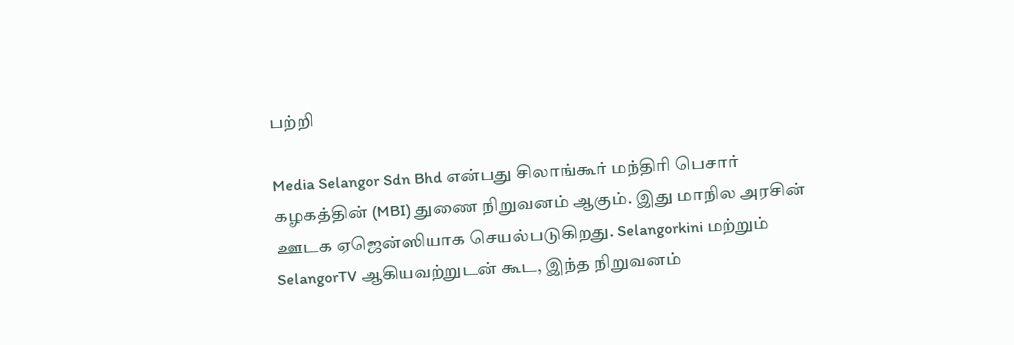பற்றி

Media Selangor Sdn Bhd என்பது சிலாங்கூர் மந்திரி பெசார் கழகத்தின் (MBI) துணை நிறுவனம் ஆகும். இது மாநில அரசின் ஊடக ஏஜென்ஸியாக செயல்படுகிறது. Selangorkini மற்றும் SelangorTV ஆகியவற்றுடன் கூட, இந்த நிறுவனம்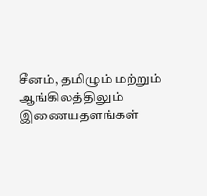சீனம், தமிழும் மற்றும் ஆங்கிலத்திலும் இணையதளங்கள்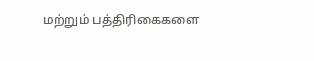மற்றும் பத்திரிகைகளை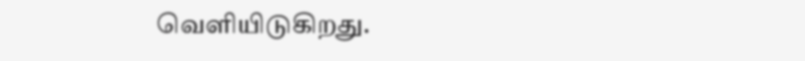வெளியிடுகிறது.